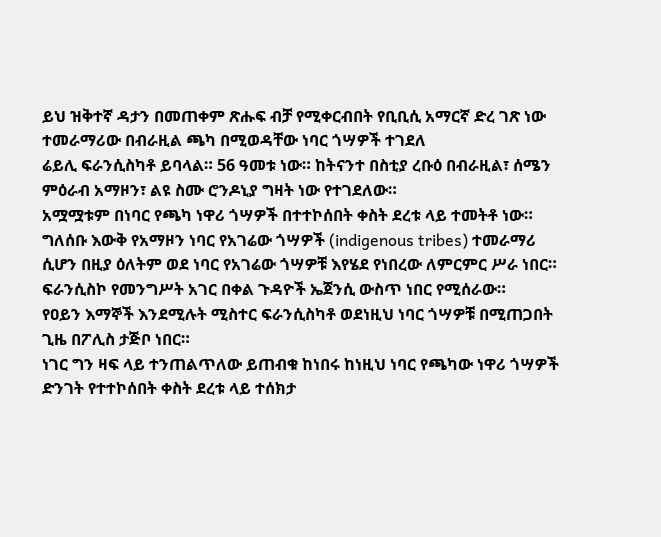ይህ ዝቅተኛ ዳታን በመጠቀም ጽሑፍ ብቻ የሚቀርብበት የቢቢሲ አማርኛ ድረ ገጽ ነው
ተመራማሪው በብራዚል ጫካ በሚወዳቸው ነባር ጎሣዎች ተገደለ
ሬይሊ ፍራንሲስካቶ ይባላል። 56 ዓመቱ ነው። ከትናንተ በስቲያ ረቡዕ በብራዚል፣ ሰሜን ምዕራብ አማዞን፣ ልዩ ስሙ ሮንዶኒያ ግዛት ነው የተገደለው።
አሟሟቱም በነባር የጫካ ነዋሪ ጎሣዎች በተተኮሰበት ቀስት ደረቱ ላይ ተመትቶ ነው።
ግለሰቡ እውቅ የአማዞን ነባር የአገሬው ጎሣዎች (indigenous tribes) ተመራማሪ ሲሆን በዚያ ዕለትም ወደ ነባር የአገሬው ጎሣዎቹ እየሄደ የነበረው ለምርምር ሥራ ነበር።
ፍራንሲስኮ የመንግሥት አገር በቀል ጉዳዮች ኤጀንሲ ውስጥ ነበር የሚሰራው።
የዐይን እማኞች እንደሚሉት ሚስተር ፍራንሲስካቶ ወደነዚህ ነባር ጎሣዎቹ በሚጠጋበት ጊዜ በፖሊስ ታጅቦ ነበር።
ነገር ግን ዛፍ ላይ ተንጠልጥለው ይጠብቁ ከነበሩ ከነዚህ ነባር የጫካው ነዋሪ ጎሣዎች ድንገት የተተኮሰበት ቀስት ደረቱ ላይ ተሰክታ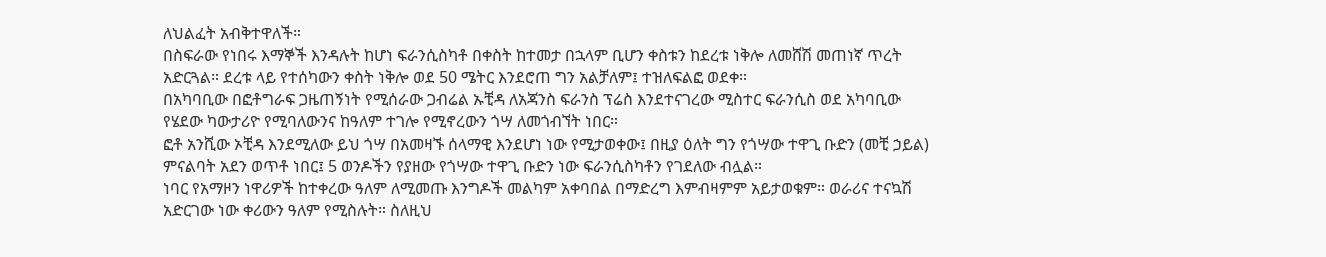ለህልፈት አብቅተዋለች።
በስፍራው የነበሩ እማኞች እንዳሉት ከሆነ ፍራንሲስካቶ በቀስት ከተመታ በኋላም ቢሆን ቀስቱን ከደረቱ ነቅሎ ለመሸሽ መጠነኛ ጥረት አድርጓል። ደረቱ ላይ የተሰካውን ቀስት ነቅሎ ወደ 50 ሜትር እንደሮጠ ግን አልቻለም፤ ተዝለፍልፎ ወደቀ።
በአካባቢው በፎቶግራፍ ጋዜጠኝነት የሚሰራው ጋብሬል ኡቺዳ ለአጃንስ ፍራንስ ፕሬስ እንደተናገረው ሚስተር ፍራንሲስ ወደ አካባቢው የሄደው ካውታሪዮ የሚባለውንና ከዓለም ተገሎ የሚኖረውን ጎሣ ለመጎብኘት ነበር።
ፎቶ አንሺው ኦቺዳ እንደሚለው ይህ ጎሣ በአመዛኙ ሰላማዊ እንደሆነ ነው የሚታወቀው፤ በዚያ ዕለት ግን የጎሣው ተዋጊ ቡድን (መቺ ኃይል) ምናልባት አደን ወጥቶ ነበር፤ 5 ወንዶችን የያዘው የጎሣው ተዋጊ ቡድን ነው ፍራንሲስካቶን የገደለው ብሏል።
ነባር የአማዞን ነዋሪዎች ከተቀረው ዓለም ለሚመጡ እንግዶች መልካም አቀባበል በማድረግ እምብዛምም አይታወቁም። ወራሪና ተናኳሽ አድርገው ነው ቀሪውን ዓለም የሚስሉት። ስለዚህ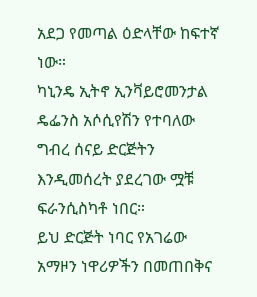አደጋ የመጣል ዕድላቸው ከፍተኛ ነው።
ካኒንዴ ኢትኖ ኢንቫይሮመንታል ዴፌንስ አሶሲየሽን የተባለው ግብረ ሰናይ ድርጅትን እንዲመሰረት ያደረገው ሟቹ ፍራንሲስካቶ ነበር።
ይህ ድርጅት ነባር የአገሬው አማዞን ነዋሪዎችን በመጠበቅና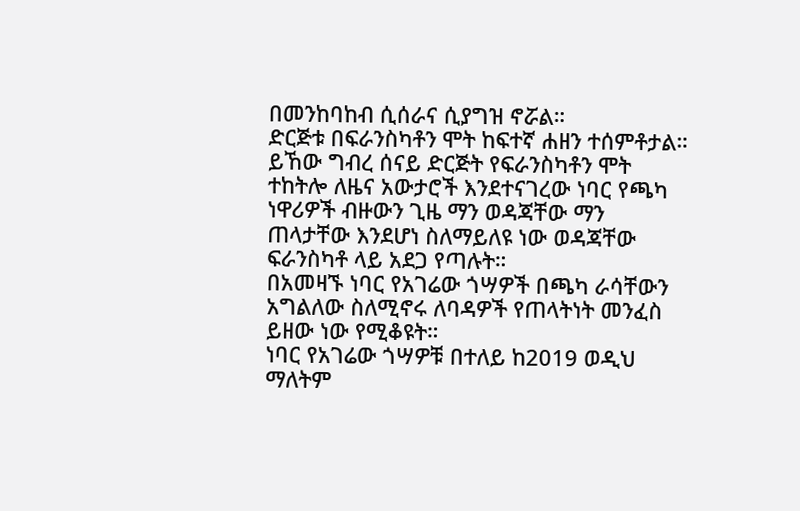በመንከባከብ ሲሰራና ሲያግዝ ኖሯል።
ድርጅቱ በፍራንስካቶን ሞት ከፍተኛ ሐዘን ተሰምቶታል። ይኸው ግብረ ሰናይ ድርጅት የፍራንስካቶን ሞት ተከትሎ ለዜና አውታሮች እንደተናገረው ነባር የጫካ ነዋሪዎች ብዙውን ጊዜ ማን ወዳጃቸው ማን ጠላታቸው እንደሆነ ስለማይለዩ ነው ወዳጃቸው ፍራንስካቶ ላይ አደጋ የጣሉት።
በአመዛኙ ነባር የአገሬው ጎሣዎች በጫካ ራሳቸውን አግልለው ስለሚኖሩ ለባዳዎች የጠላትነት መንፈስ ይዘው ነው የሚቆዩት።
ነባር የአገሬው ጎሣዎቹ በተለይ ከ2019 ወዲህ ማለትም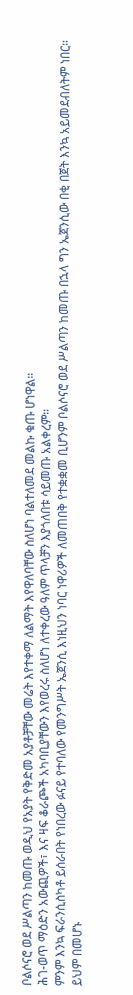ቦልሶናሮ ወደ ሥልጣን ከመጡ ወዲህ የአያት የቅድመ አያቶቻቸው መሬት እየተቀማ ለልማት እየዋለባቸው ስለሆነ ባልተለመደ መልኩ ቁጡ ሆነዋል።
ሕገ-ወጥ ማዕድን አውጪዎች፣ እና ዛፍ ቆራጮች አካባቢያቸውን እየወረሩ ስለሆነ ለተቀረው ዓለም ጥላቻን እያጎለበቱ ሳይመጡ አልቀረም።
ምንም እንኳ ፍራንሲስካቶ ይሰራበት የነበረው ፉናይ የተባለው የመንግሥት ኤጀንሲ እነዚህን ነባር ነዋሪዎች ለመጠበቅ የተቋቋመ ቢሆንም ቦልሶናሮ ወደ ሥልጣን ከመጡ በኋላ ግን ኤጀንሲው በቂ በጀት እንኳ አይመደብለትም ነበር።
ይህም በመሆኑ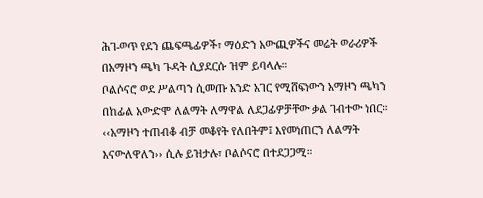ሕገ-ወጥ የደን ጨፍጫፊዎች፣ ማዕድን አውጪዎችና መሬት ወራሪዎች በአማዞን ጫካ ጉዳት ሲያደርሱ ዝም ይባላሉ።
ቦልሶናሮ ወደ ሥልጣን ሲመጡ አንድ አገር የሚሸፍነውን አማዞን ጫካን በከፊል አውድሞ ለልማት ለማዋል ለደጋፊዎቻቸው ቃል ገብተው ነበር።
‹‹አማዞን ተጠብቆ ብቻ መቆየት የለበትም፤ እየመነጠርን ለልማት እናውለዋለን›› ሲሉ ይዝታሉ፣ ቦልሶናሮ በተደጋጋሚ።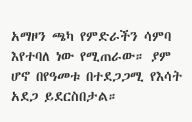አማዞን ጫካ የምድራችን ሳምባ እየተባለ ነው የሚጠራው። ያም ሆኖ በየዓመቱ በተደጋጋሚ የእሳት አደጋ ይደርስበታል።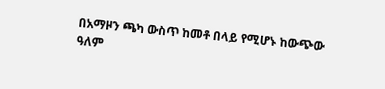በአማዞን ጫካ ውስጥ ከመቶ በላይ የሚሆኑ ከውጭው ዓለም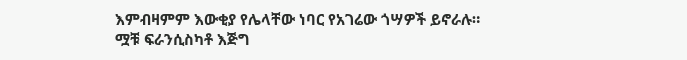እምብዛምም እውቂያ የሌላቸው ነባር የአገሬው ጎሣዎች ይኖራሉ።
ሟቹ ፍራንሲስካቶ እጅግ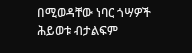በሚወዳቸው ነባር ጎሣዎች ሕይወቱ ብታልፍም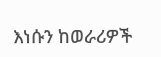እነሱን ከወራሪዎች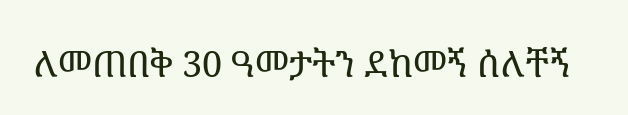ለመጠበቅ 30 ዓመታትን ደከመኝ ሰለቸኝ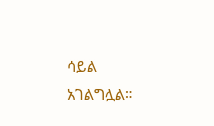ሳይል አገልግሏል።